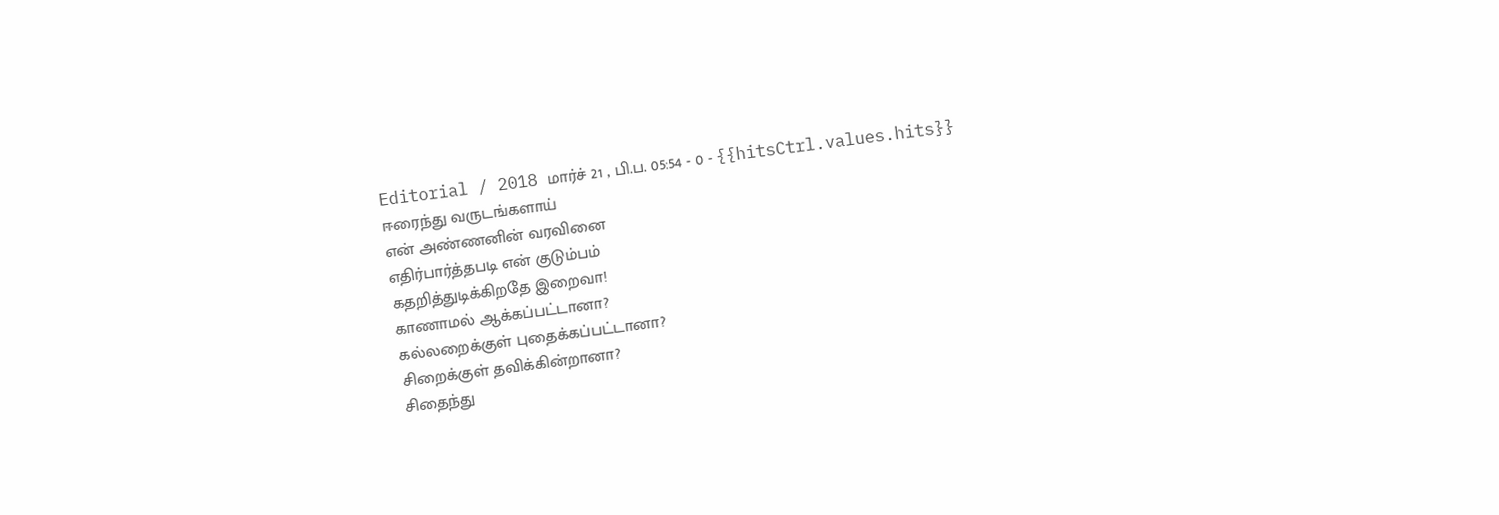Editorial / 2018 மார்ச் 21 , பி.ப. 05:54 - 0 - {{hitsCtrl.values.hits}}
ஈரைந்து வருடங்களாய்
என் அண்ணனின் வரவினை
எதிர்பார்த்தபடி என் குடும்பம்
கதறித்துடிக்கிறதே இறைவா!
காணாமல் ஆக்கப்பட்டானா?
கல்லறைக்குள் புதைக்கப்பட்டானா?
சிறைக்குள் தவிக்கின்றானா?
சிதைந்து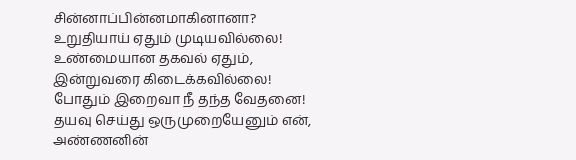சின்னாப்பின்னமாகினானா?
உறுதியாய் ஏதும் முடியவில்லை!
உண்மையான தகவல் ஏதும்,
இன்றுவரை கிடைக்கவில்லை!
போதும் இறைவா நீ தந்த வேதனை!
தயவு செய்து ஒருமுறையேனும் என்,
அண்ணனின்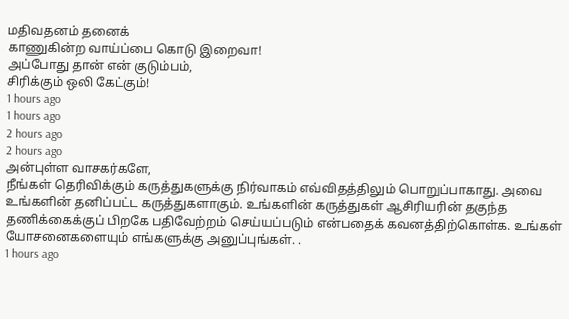மதிவதனம் தனைக்
காணுகின்ற வாய்ப்பை கொடு இறைவா!
அப்போது தான் என் குடும்பம்,
சிரிக்கும் ஒலி கேட்கும்!
1 hours ago
1 hours ago
2 hours ago
2 hours ago
அன்புள்ள வாசகர்களே,
நீங்கள் தெரிவிக்கும் கருத்துகளுக்கு நிர்வாகம் எவ்விதத்திலும் பொறுப்பாகாது. அவை உங்களின் தனிப்பட்ட கருத்துகளாகும். உங்களின் கருத்துகள் ஆசிரியரின் தகுந்த தணிக்கைக்குப் பிறகே பதிவேற்றம் செய்யப்படும் என்பதைக் கவனத்திற்கொள்க. உங்கள் யோசனைகளையும் எங்களுக்கு அனுப்புங்கள். .
1 hours ago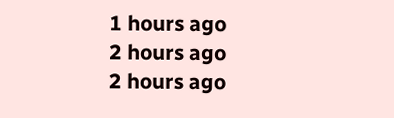1 hours ago
2 hours ago
2 hours ago